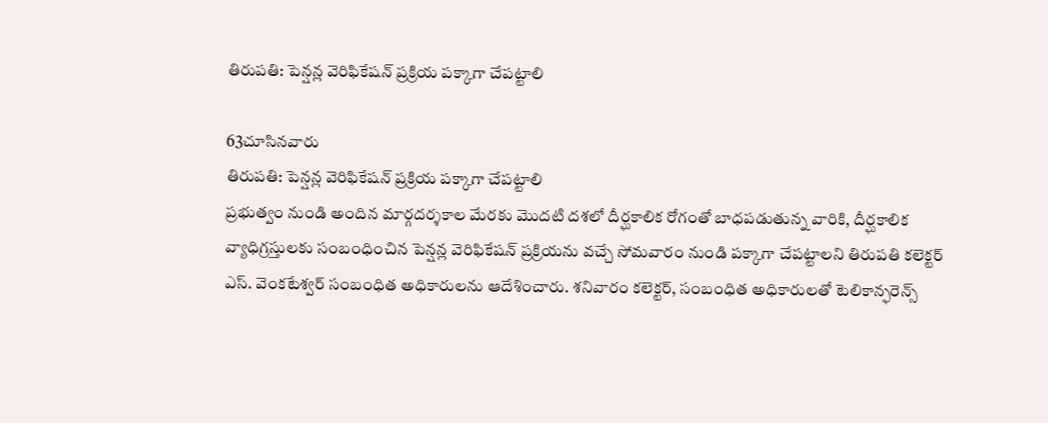తిరుపతి: పెన్షన్ల వెరిఫికేషన్ ప్రక్రియ పక్కాగా చేపట్టాలి

63చూసినవారు
తిరుపతి: పెన్షన్ల వెరిఫికేషన్ ప్రక్రియ పక్కాగా చేపట్టాలి
ప్రభుత్వం నుండి అందిన మార్గదర్శకాల మేరకు మొదటి దశలో దీర్ఘకాలిక రోగంతో బాధపడుతున్న వారికి, దీర్ఘకాలిక వ్యాధిగ్రస్తులకు సంబంధించిన పెన్షన్ల వెరిఫికేషన్ ప్రక్రియను వచ్చే సోమవారం నుండి పక్కాగా చేపట్టాలని తిరుపతి కలెక్టర్ ఎస్. వెంకటేశ్వర్ సంబంధిత అధికారులను ఆదేశించారు. శనివారం కలెక్టర్, సంబంధిత అధికారులతో టెలికాన్ఫరెన్స్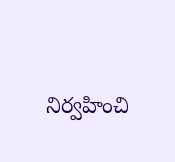నిర్వహించి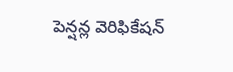పెన్షన్ల వెరిఫికేషన్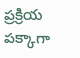ప్రక్రియ పక్కాగా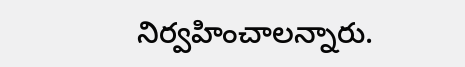నిర్వహించాలన్నారు.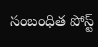సంబంధిత పోస్ట్